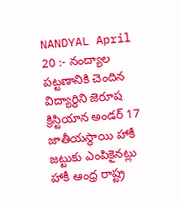NANDYAL April 20 :- నంద్యాల పట్టణానికి చెందిన విద్యార్థిని జెరూష క్రిస్టియాన అండర్ 17 జాతీయస్థాయి హాకీ జట్టుకు ఎంపికైనట్లు హాకీ ఆంధ్ర రాష్ట్ర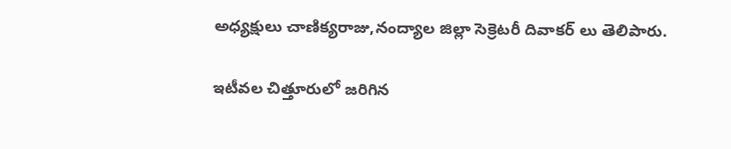అధ్యక్షులు చాణిక్యరాజు,నంద్యాల జిల్లా సెక్రెటరీ దివాకర్ లు తెలిపారు.

ఇటీవల చిత్తూరులో జరిగిన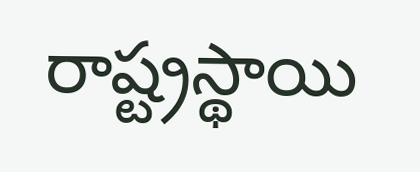రాష్ట్రస్థాయి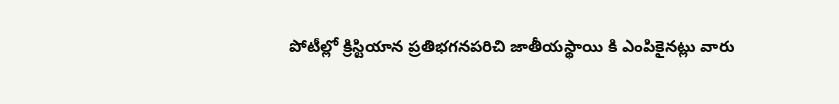పోటీల్లో క్రిస్టియాన ప్రతిభగనపరిచి జాతీయస్థాయి కి ఎంపికైనట్లు వారు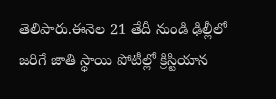తెలిపారు.ఈనెల 21 తేదీ నుండి ఢిల్లీలో జరిగే జాతి స్థాయి పోటీల్లో క్రిస్టియాన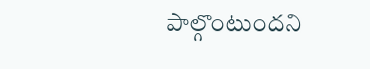పాల్గొంటుందని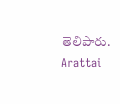తెలిపారు.
Arattai